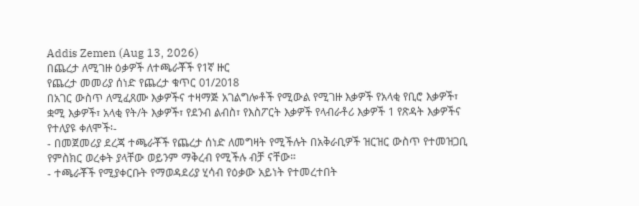Addis Zemen (Aug 13, 2026)
በጨረታ ለሚገዙ ዕቃዎች ለተጫራቾች የ1ኛ ዙር
የጨረታ መመሪያ ሰነድ የጨረታ ቁጥር 01/2018
በአገር ውስጥ ለሚፈጸሙ እቃዎችና ተዛማጅ አገልግሎቶች የሚውል የሚገዙ እቃዎች የአላቂ የቢሮ እቃዎች፣ ቋሚ እቃዎች፣ አላቂ የት/ት እቃዎች፣ የደንብ ልብስ፣ የእስፖርት እቃዎች የላብራቶሪ እቃዎች 1 የጽዳት እቃዎችና የተለያዩ ቀለሞች፡-
- በመጀመሪያ ደረጃ ተጫራቾች የጨረታ ሰነድ ለመግዛት የሚችሉት በአቅራቢዎች ዝርዝር ውስጥ የተመዝጋቢ የምስክር ወረቀት ያላቸው ወይንም ማቅረብ የሚችሉ ብቻ ናቸው።
- ተጫራቾች የሚያቀርቡት የማወዳደሪያ ሂሳብ የዕቃው አይነት የተመረተበት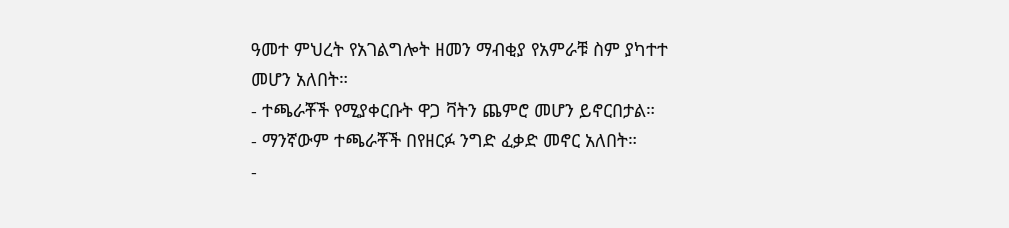ዓመተ ምህረት የአገልግሎት ዘመን ማብቂያ የአምራቹ ስም ያካተተ መሆን አለበት።
- ተጫራቾች የሚያቀርቡት ዋጋ ቫትን ጨምሮ መሆን ይኖርበታል።
- ማንኛውም ተጫራቾች በየዘርፉ ንግድ ፈቃድ መኖር አለበት።
-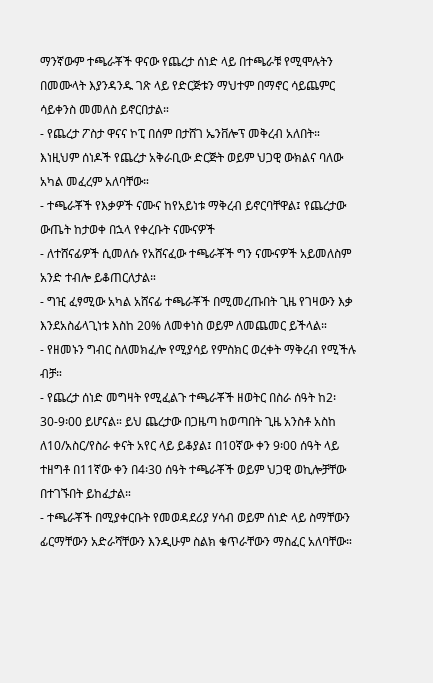ማንኛውም ተጫራቾች ዋናው የጨረታ ሰነድ ላይ በተጫራቹ የሚሞሉትን በመሙላት እያንዳንዱ ገጽ ላይ የድርጅቱን ማህተም በማኖር ሳይጨምር ሳይቀንስ መመለስ ይኖርበታል።
- የጨረታ ፖስታ ዋናና ኮፒ በሰም በታሸገ ኤንቨሎፕ መቅረብ አለበት። እነዚህም ሰነዶች የጨረታ አቅራቢው ድርጅት ወይም ህጋዊ ውክልና ባለው አካል መፈረም አለባቸው።
- ተጫራቾች የእቃዎች ናሙና ከየአይነቱ ማቅረብ ይኖርባቸዋል፤ የጨረታው ውጤት ከታወቀ በኋላ የቀረቡት ናሙናዎች
- ለተሸናፊዎች ሲመለሱ የአሸናፈው ተጫራቾች ግን ናሙናዎች አይመለስም አንድ ተብሎ ይቆጠርለታል።
- ግዢ ፈፃሚው አካል አሸናፊ ተጫራቾች በሚመረጡበት ጊዜ የገዛውን እቃ እንደአስፊላጊነቱ እስከ 20% ለመቀነስ ወይም ለመጨመር ይችላል።
- የዘመኑን ግብር ስለመክፈሎ የሚያሳይ የምስክር ወረቀት ማቅረብ የሚችሉ ብቻ።
- የጨረታ ሰነድ መግዛት የሚፈልጉ ተጫራቾች ዘወትር በስራ ሰዓት ከ2፡30-9፡00 ይሆናል። ይህ ጨረታው በጋዜጣ ከወጣበት ጊዜ አንስቶ አስከ ለ10/አስር/የስራ ቀናት አየር ላይ ይቆያል፤ በ10ኛው ቀን 9፡00 ሰዓት ላይ ተዘግቶ በ11ኛው ቀን በ4፡30 ሰዓት ተጫራቾች ወይም ህጋዊ ወኪሎቻቸው በተገኙበት ይከፈታል።
- ተጫራቾች በሚያቀርቡት የመወዳደሪያ ሃሳብ ወይም ሰነድ ላይ ስማቸውን ፊርማቸውን አድራሻቸውን እንዲሁም ስልክ ቁጥራቸውን ማስፈር አለባቸው።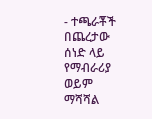- ተጫራቾች በጨረታው ሰነድ ላይ የማብራሪያ ወይም ማሻሻል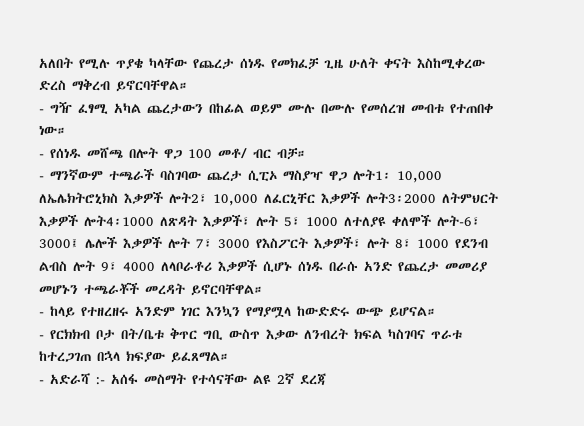አለበት የሚሉ ጥያቄ ካላቸው የጨረታ ሰነዱ የመክፈቻ ጊዜ ሁለት ቀናት እስከሚቀረው ድረስ ማቅረብ ይኖርባቸዋል።
- ግዥ ፈፃሚ አካል ጨረታውን በከፊል ወይም ሙሉ በሙሉ የመሰረዝ መብቱ የተጠበቀ ነው።
- የሰነዱ መሸጫ በሎት ዋጋ 100 መቶ/ ብር ብቻ።
- ማንኛውም ተጫራች ባስገባው ጨረታ ሲፒኦ ማስያዣ ዋጋ ሎት1፡ 10,000 ለኤሌክትሮኒክስ እቃዎች ሎት2፣ 10,000 ለፈርኒቸር እቃዎች ሎት3፡2000 ለትምህርት እቃዎች ሎት4፡1000 ለጽዳት እቃዎች፣ ሎት 5፣ 1000 ለተለያዩ ቀለሞች ሎት-6፣ 3000፤ ሌሎች እቃዎች ሎት 7፣ 3000 የእስፖርት እቃዎች፣ ሎት 8፣ 1000 የደንብ ልብስ ሎት 9፣ 4000 ለላቦራቶሪ እቃዎች ሲሆኑ ሰነዱ በራሱ አንድ የጨረታ መመሪያ መሆኑን ተጫራቾች መረዳት ይኖርባቸዋል።
- ከላይ የተዘረዘሩ አንድም ነገር እንኳን የማያሟላ ከውድድሩ ውጭ ይሆናል።
- የርክክብ ቦታ በት/ቤቱ ቅጥር ግቢ ውስጥ እቃው ለንብረት ክፍል ካስገባና ጥራቱ ከተረጋገጠ በኋላ ክፍያው ይፈጸማል።
- አድራሻ :- አሰፋ መስማት የተሳናቸው ልዩ 2ኛ ደረጃ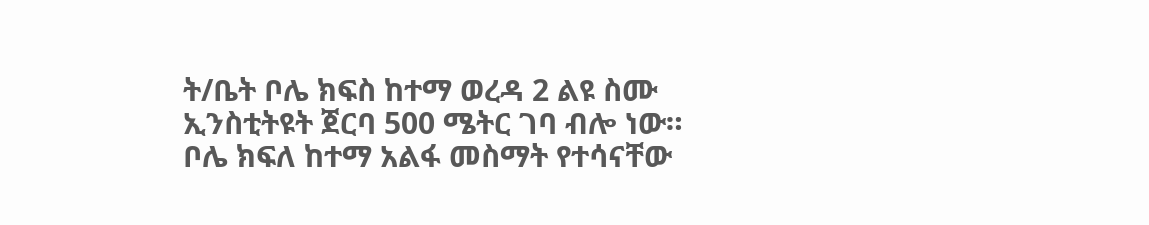ት/ቤት ቦሌ ክፍስ ከተማ ወረዳ 2 ልዩ ስሙ ኢንስቲትዩት ጀርባ 500 ሜትር ገባ ብሎ ነው።
ቦሌ ክፍለ ከተማ አልፋ መስማት የተሳናቸው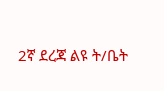2ኛ ደረጃ ልዩ ት/ቤት